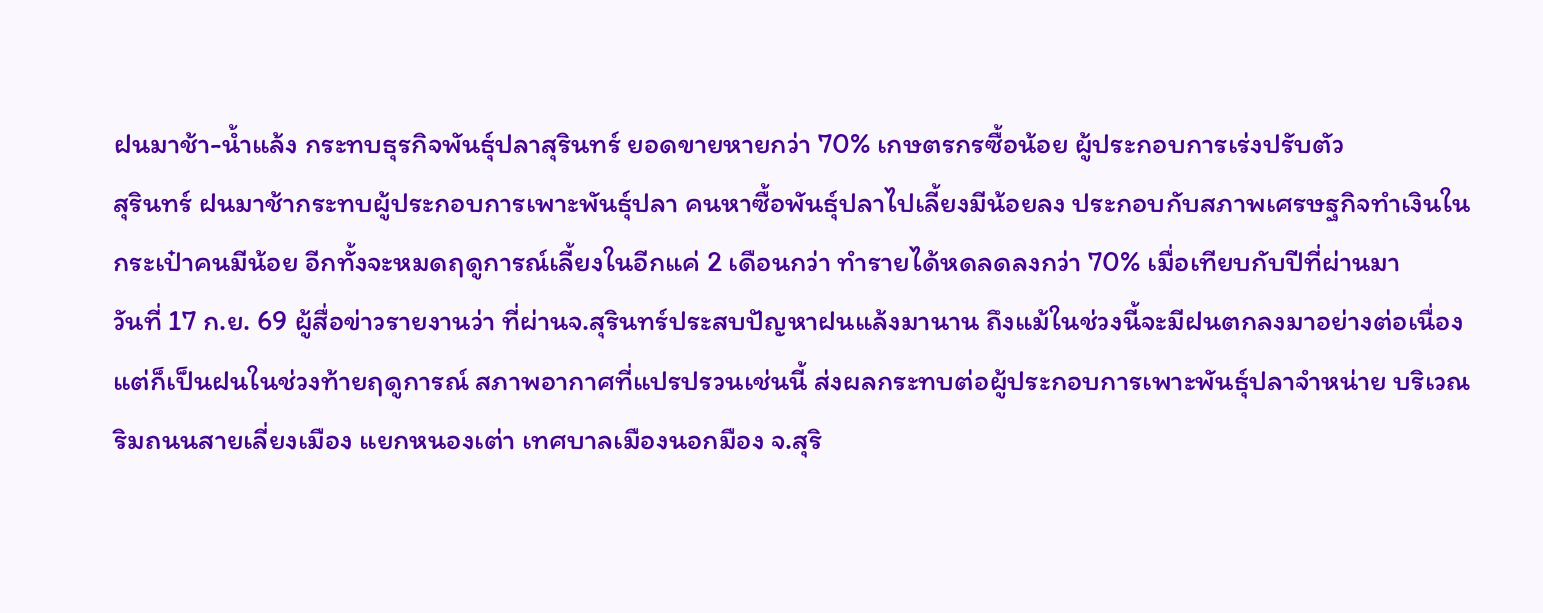ฝนมาช้า-น้ำแล้ง กระทบธุรกิจพันธุ์ปลาสุรินทร์ ยอดขายหายกว่า 70% เกษตรกรซื้อน้อย ผู้ประกอบการเร่งปรับตัว
สุรินทร์ ฝนมาช้ากระทบผู้ประกอบการเพาะพันธุ์ปลา คนหาซื้อพันธุ์ปลาไปเลี้ยงมีน้อยลง ประกอบกับสภาพเศรษฐกิจทำเงินในกระเป๋าคนมีน้อย อีกทั้งจะหมดฤดูการณ์เลี้ยงในอีกแค่ 2 เดือนกว่า ทำรายได้หดลดลงกว่า 70% เมื่อเทียบกับปีที่ผ่านมา
วันที่ 17 ก.ย. 69 ผู้สื่อข่าวรายงานว่า ที่ผ่านจ.สุรินทร์ประสบปัญหาฝนแล้งมานาน ถึงแม้ในช่วงนี้จะมีฝนตกลงมาอย่างต่อเนื่อง แต่ก็เป็นฝนในช่วงท้ายฤดูการณ์ สภาพอากาศที่แปรปรวนเช่นนี้ ส่งผลกระทบต่อผู้ประกอบการเพาะพันธุ์ปลาจำหน่าย บริเวณริมถนนสายเลี่ยงเมือง แยกหนองเต่า เทศบาลเมืองนอกมือง จ.สุริ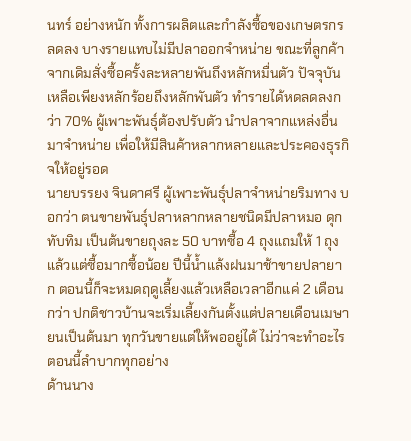นทร์ อย่างหนัก ทั้งการผลิตและกำลังซื้อของเกษตรกรลดลง บางรายแทบไม่มีปลาออกจำหน่าย ขณะที่ลูกค้าจากเดิมสั่งซื้อครั้งละหลายพันถึงหลักหมื่นตัว ปัจจุบันเหลือเพียงหลักร้อยถึงหลักพันตัว ทำรายได้หดลดลงกว่า 70% ผู้เพาะพันธุ์ต้องปรับตัว นำปลาจากแหล่งอื่นมาจำหน่าย เพื่อให้มีสินค้าหลากหลายและประคองธุรกิจให้อยู่รอด
นายบรรยง จินดาศรี ผู้เพาะพันธุ์ปลาจำหน่ายริมทาง บอกว่า ตนขายพันธุ์ปลาหลากหลายชนิดมีปลาหมอ ดุก ทับทิม เป็นต้นขายถุงละ 50 บาทซื้อ 4 ถุงแถมให้ 1 ถุง แล้วแต่ซื้อมากซื้อน้อย ปีนี้น้ำแล้งฝนมาช้าขายปลายาก ตอนนี้ก็จะหมดฤดูเลี้ยงแล้วเหลือเวลาอีกแค่ 2 เดือนกว่า ปกติชาวบ้านจะเริ่มเลี้ยงกันตั้งแต่ปลายเดือนเมษายนเป็นต้นมา ทุกวันขายแต่ให้พออยู่ได้ ไม่ว่าจะทำอะไรตอนนี้ลำบากทุกอย่าง
ด้านนาง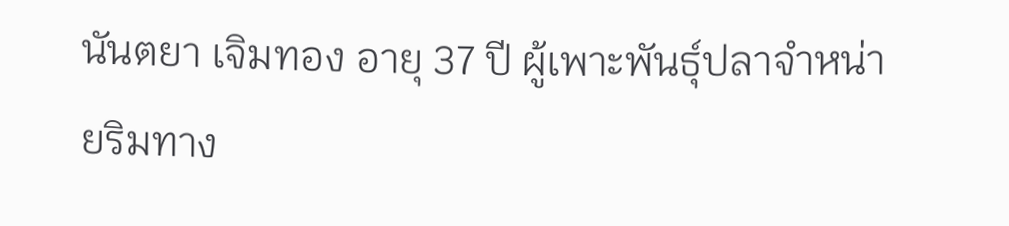นันตยา เจิมทอง อายุ 37 ปี ผู้เพาะพันธุ์ปลาจำหน่ายริมทาง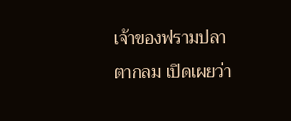เจ้าของฟรามปลาตากลม เปิดเผยว่า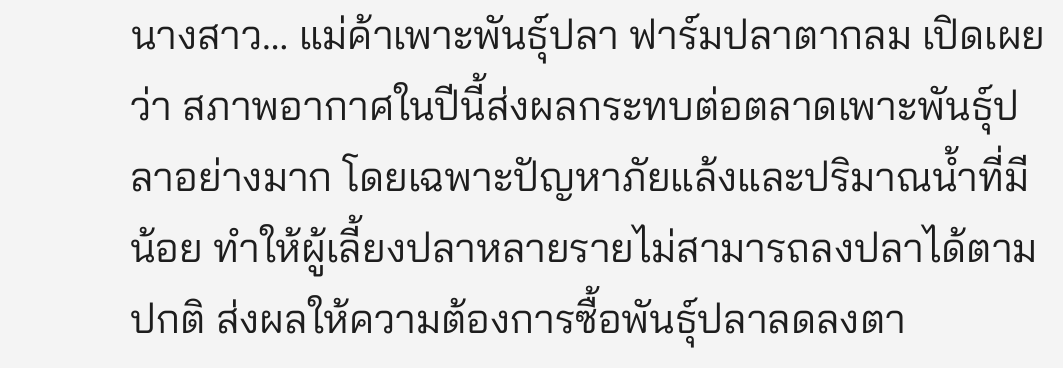นางสาว… แม่ค้าเพาะพันธุ์ปลา ฟาร์มปลาตากลม เปิดเผยว่า สภาพอากาศในปีนี้ส่งผลกระทบต่อตลาดเพาะพันธุ์ปลาอย่างมาก โดยเฉพาะปัญหาภัยแล้งและปริมาณน้ำที่มีน้อย ทำให้ผู้เลี้ยงปลาหลายรายไม่สามารถลงปลาได้ตามปกติ ส่งผลให้ความต้องการซื้อพันธุ์ปลาลดลงตา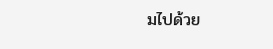มไปด้วย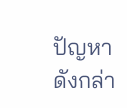ปัญหาดังกล่า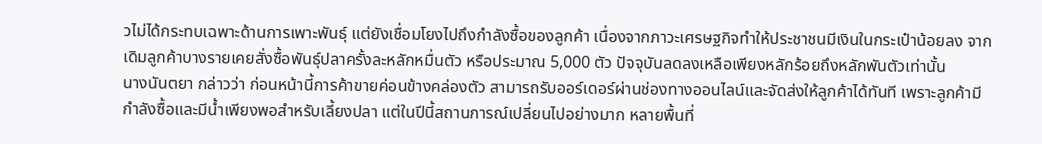วไม่ได้กระทบเฉพาะด้านการเพาะพันธุ์ แต่ยังเชื่อมโยงไปถึงกำลังซื้อของลูกค้า เนื่องจากภาวะเศรษฐกิจทำให้ประชาชนมีเงินในกระเป๋าน้อยลง จากเดิมลูกค้าบางรายเคยสั่งซื้อพันธุ์ปลาครั้งละหลักหมื่นตัว หรือประมาณ 5,000 ตัว ปัจจุบันลดลงเหลือเพียงหลักร้อยถึงหลักพันตัวเท่านั้น
นางนันตยา กล่าวว่า ก่อนหน้านี้การค้าขายค่อนข้างคล่องตัว สามารถรับออร์เดอร์ผ่านช่องทางออนไลน์และจัดส่งให้ลูกค้าได้ทันที เพราะลูกค้ามีกำลังซื้อและมีน้ำเพียงพอสำหรับเลี้ยงปลา แต่ในปีนี้สถานการณ์เปลี่ยนไปอย่างมาก หลายพื้นที่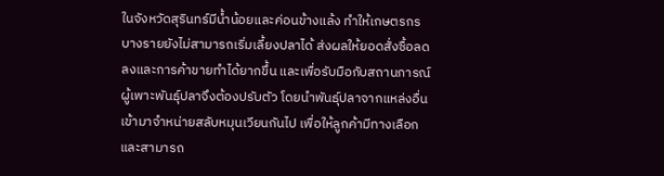ในจังหวัดสุรินทร์มีน้ำน้อยและค่อนข้างแล้ง ทำให้เกษตรกรบางรายยังไม่สามารถเริ่มเลี้ยงปลาได้ ส่งผลให้ยอดสั่งซื้อลดลงและการค้าขายทำได้ยากขึ้น และเพื่อรับมือกับสถานการณ์ ผู้เพาะพันธุ์ปลาจึงต้องปรับตัว โดยนำพันธุ์ปลาจากแหล่งอื่นเข้ามาจำหน่ายสลับหมุนเวียนกันไป เพื่อให้ลูกค้ามีทางเลือกและสามารถ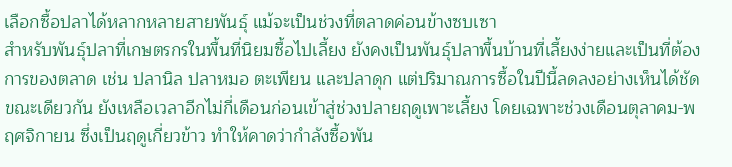เลือกซื้อปลาได้หลากหลายสายพันธุ์ แม้จะเป็นช่วงที่ตลาดค่อนข้างซบเซา
สำหรับพันธุ์ปลาที่เกษตรกรในพื้นที่นิยมซื้อไปเลี้ยง ยังคงเป็นพันธุ์ปลาพื้นบ้านที่เลี้ยงง่ายและเป็นที่ต้องการของตลาด เช่น ปลานิล ปลาหมอ ตะเพียน และปลาดุก แต่ปริมาณการซื้อในปีนี้ลดลงอย่างเห็นได้ชัด
ขณะเดียวกัน ยังเหลือเวลาอีกไม่กี่เดือนก่อนเข้าสู่ช่วงปลายฤดูเพาะเลี้ยง โดยเฉพาะช่วงเดือนตุลาคม-พฤศจิกายน ซึ่งเป็นฤดูเกี่ยวข้าว ทำให้คาดว่ากำลังซื้อพัน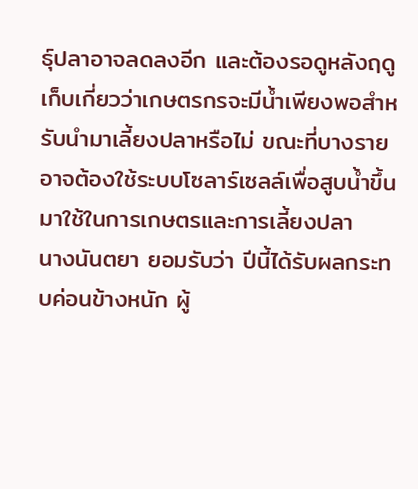ธุ์ปลาอาจลดลงอีก และต้องรอดูหลังฤดูเก็บเกี่ยวว่าเกษตรกรจะมีน้ำเพียงพอสำหรับนำมาเลี้ยงปลาหรือไม่ ขณะที่บางรายอาจต้องใช้ระบบโซลาร์เซลล์เพื่อสูบน้ำขึ้นมาใช้ในการเกษตรและการเลี้ยงปลา
นางนันตยา ยอมรับว่า ปีนี้ได้รับผลกระทบค่อนข้างหนัก ผู้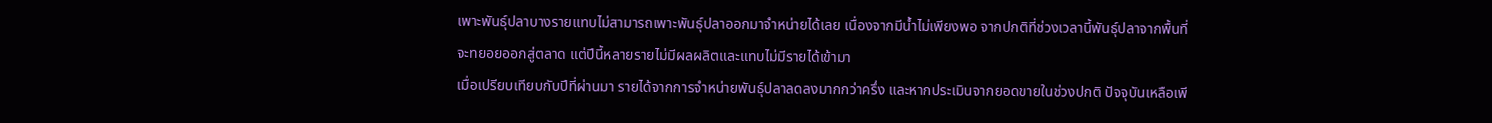เพาะพันธุ์ปลาบางรายแทบไม่สามารถเพาะพันธุ์ปลาออกมาจำหน่ายได้เลย เนื่องจากมีน้ำไม่เพียงพอ จากปกติที่ช่วงเวลานี้พันธุ์ปลาจากพื้นที่จะทยอยออกสู่ตลาด แต่ปีนี้หลายรายไม่มีผลผลิตและแทบไม่มีรายได้เข้ามา
เมื่อเปรียบเทียบกับปีที่ผ่านมา รายได้จากการจำหน่ายพันธุ์ปลาลดลงมากกว่าครึ่ง และหากประเมินจากยอดขายในช่วงปกติ ปัจจุบันเหลือเพี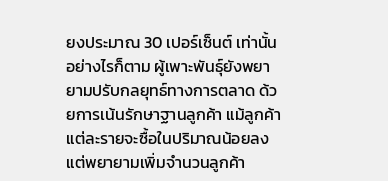ยงประมาณ 30 เปอร์เซ็นต์ เท่านั้น อย่างไรก็ตาม ผู้เพาะพันธุ์ยังพยายามปรับกลยุทธ์ทางการตลาด ด้วยการเน้นรักษาฐานลูกค้า แม้ลูกค้าแต่ละรายจะซื้อในปริมาณน้อยลง แต่พยายามเพิ่มจำนวนลูกค้า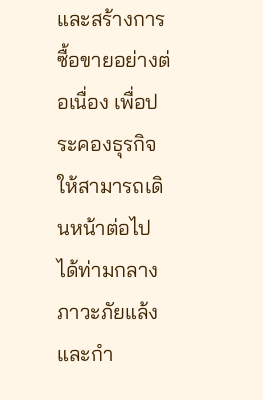และสร้างการซื้อขายอย่างต่อเนื่อง เพื่อประคองธุรกิจให้สามารถเดินหน้าต่อไปได้ท่ามกลางภาวะภัยแล้งและกำ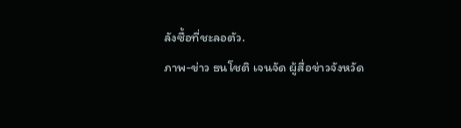ลังซื้อที่ชะลอตัว.
ภาพ-ข่าว ธนโชติ เจนจัด ผู้สื่อข่าวจังหวัด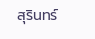สุรินทร์